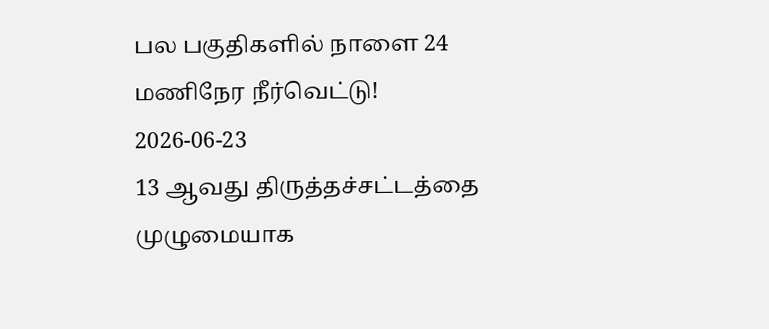பல பகுதிகளில் நாளை 24 மணிநேர நீர்வெட்டு!
2026-06-23
13 ஆவது திருத்தச்சட்டத்தை முழுமையாக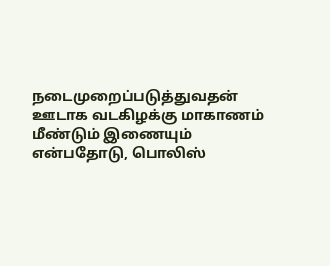நடைமுறைப்படுத்துவதன் ஊடாக வடகிழக்கு மாகாணம் மீண்டும் இணையும் என்பதோடு, பொலிஸ்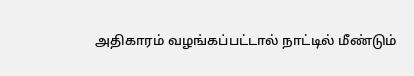அதிகாரம் வழங்கப்பட்டால் நாட்டில் மீண்டும்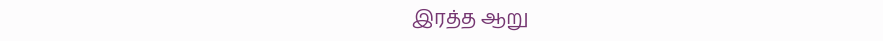இரத்த ஆறு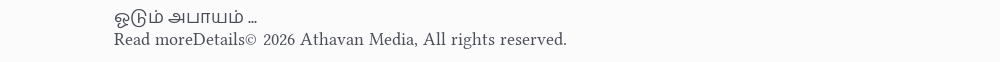ஓடும் அபாயம் ...
Read moreDetails© 2026 Athavan Media, All rights reserved.